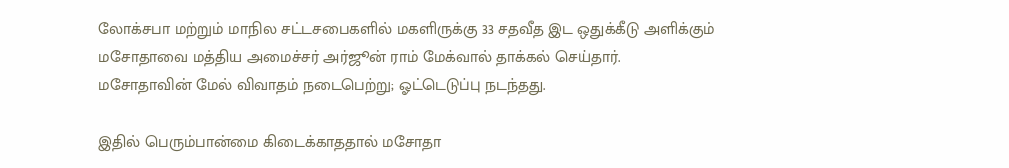லோக்சபா மற்றும் மாநில சட்டசபைகளில் மகளிருக்கு 33 சதவீத இட ஒதுக்கீடு அளிக்கும் மசோதாவை மத்திய அமைச்சர் அர்ஜூன் ராம் மேக்வால் தாக்கல் செய்தார். மசோதாவின் மேல் விவாதம் நடைபெற்று; ஓட்டெடுப்பு நடந்தது.

இதில் பெரும்பான்மை கிடைக்காததால் மசோதா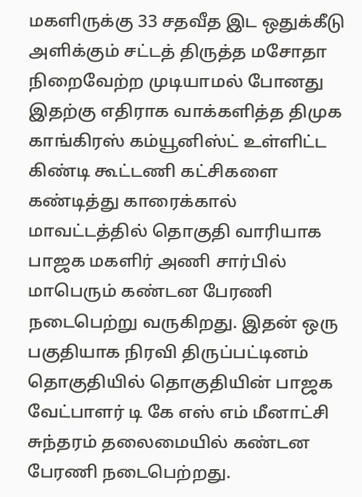மகளிருக்கு 33 சதவீத இட ஒதுக்கீடு அளிக்கும் சட்டத் திருத்த மசோதா நிறைவேற்ற முடியாமல் போனது இதற்கு எதிராக வாக்களித்த திமுக காங்கிரஸ் கம்யூனிஸ்ட் உள்ளிட்ட கிண்டி கூட்டணி கட்சிகளை கண்டித்து காரைக்கால் மாவட்டத்தில் தொகுதி வாரியாக பாஜக மகளிர் அணி சார்பில் மாபெரும் கண்டன பேரணி நடைபெற்று வருகிறது. இதன் ஒரு பகுதியாக நிரவி திருப்பட்டினம் தொகுதியில் தொகுதியின் பாஜக வேட்பாளர் டி கே எஸ் எம் மீனாட்சி சுந்தரம் தலைமையில் கண்டன பேரணி நடைபெற்றது.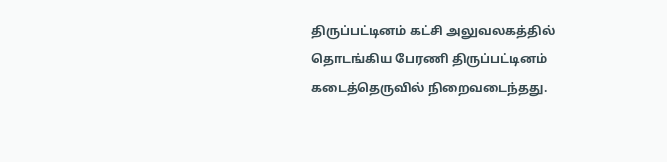திருப்பட்டினம் கட்சி அலுவலகத்தில் தொடங்கிய பேரணி திருப்பட்டினம் கடைத்தெருவில் நிறைவடைந்தது.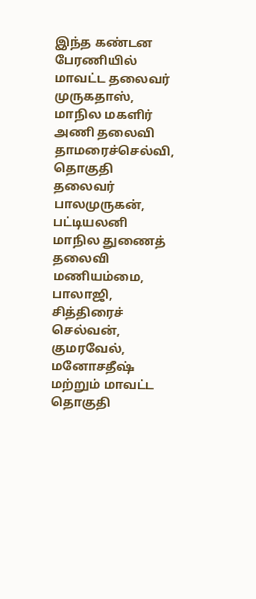இந்த கண்டன பேரணியில் மாவட்ட தலைவர் முருகதாஸ், மாநில மகளிர் அணி தலைவி தாமரைச்செல்வி, தொகுதி தலைவர் பாலமுருகன், பட்டியலனி மாநில துணைத் தலைவி மணியம்மை, பாலாஜி, சித்திரைச் செல்வன், குமரவேல், மனோசதீஷ் மற்றும் மாவட்ட தொகுதி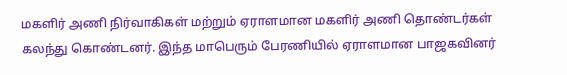மகளிர் அணி நிர்வாகிகள் மற்றும் ஏராளமான மகளிர் அணி தொண்டர்கள் கலந்து கொண்டனர். இந்த மாபெரும் பேரணியில் ஏராளமான பாஜகவினர்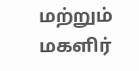மற்றும் மகளிர்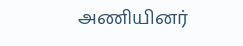அணியினர்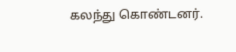கலந்து கொண்டனர்.